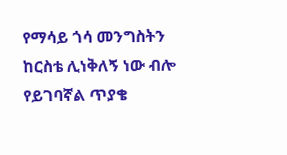የማሳይ ጎሳ መንግስትን ከርስቴ ሊነቅለኝ ነው ብሎ የይገባኛል ጥያቄ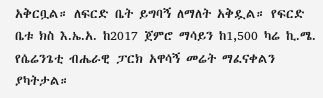አቅርቧል። ለፍርድ ቤት ይግባኝ ለማለት አቅዷል። የፍርድ ቤቱ ክስ እ.ኤ.አ. ከ2017 ጀምሮ ማሳይን ከ1,500 ካሬ ኪ.ሜ. የሴሬንጌቲ ብሔራዊ ፓርክ አዋሳኝ መሬት ማፈናቀልን ያካትታል።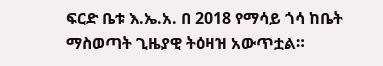ፍርድ ቤቱ እ.ኤ.አ. በ 2018 የማሳይ ጎሳ ከቤት ማስወጣት ጊዜያዊ ትዕዛዝ አውጥቷል።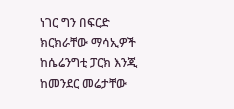ነገር ግን በፍርድ ክርክራቸው ማሳኢዎች ከሴሬንግቲ ፓርክ እንጂ ከመንደር መሬታቸው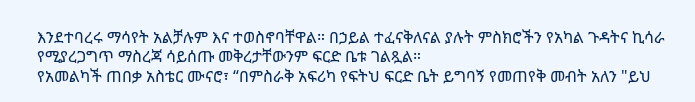እንደተባረሩ ማሳየት አልቻሉም እና ተወስኖባቸዋል። በኃይል ተፈናቅለናል ያሉት ምስክሮችን የአካል ጉዳትና ኪሳራ የሚያረጋግጥ ማስረጃ ሳይሰጡ መቅረታቸውንም ፍርድ ቤቱ ገልጿል።
የአመልካች ጠበቃ አስቴር ሙናሮ፣ “በምስራቅ አፍሪካ የፍትህ ፍርድ ቤት ይግባኝ የመጠየቅ መብት አለን "ይህ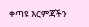ቀጣዩ እርምጃችን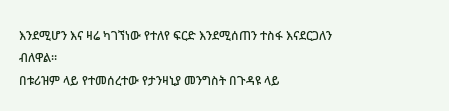እንደሚሆን እና ዛሬ ካገኘነው የተለየ ፍርድ እንደሚሰጠን ተስፋ እናደርጋለን ብለዋል።
በቱሪዝም ላይ የተመሰረተው የታንዛኒያ መንግስት በጉዳዩ ላይ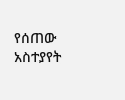የሰጠው አስተያየት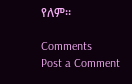የለም።

Comments
Post a Comment